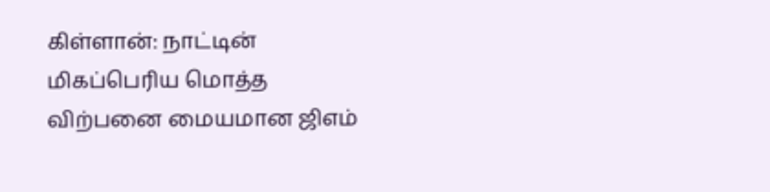கிள்ளான்: நாட்டின் மிகப்பெரிய மொத்த விற்பனை மையமான ஜிஎம்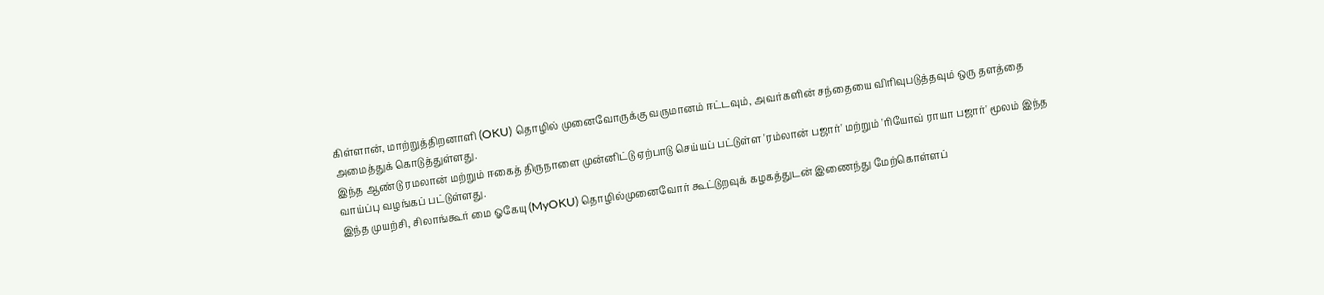கிள்ளான், மாற்றுத்திறனாளி (OKU) தொழில் முனைவோருக்கு வருமானம் ஈட்டவும், அவர்களின் சந்தையை விரிவுபடுத்தவும் ஒரு தளத்தை அமைத்துக் கொடுத்துள்ளது.
இந்த ஆண்டு ரமலான் மற்றும் ஈகைத் திருநாளை முன்னிட்டு ஏற்பாடு செய்யப் பட்டுள்ள 'ரம்லான் பஜார்' மற்றும் 'ரியோவ் ராயா பஜார்' மூலம் இந்த வாய்ப்பு வழங்கப் பட்டுள்ளது.
இந்த முயற்சி, சிலாங்கூர் மை ஓகேயு (MyOKU) தொழில்முனைவோர் கூட்டுறவுக் கழகத்துடன் இணைந்து மேற்கொள்ளப்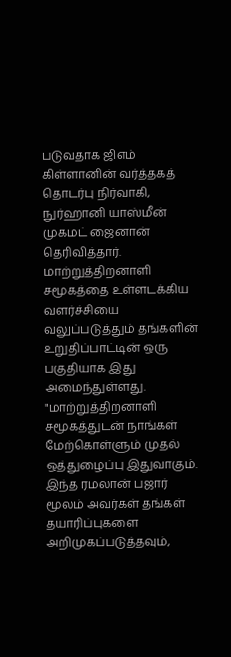படுவதாக ஜிஎம் கிள்ளானின் வர்த்தகத் தொடர்பு நிர்வாகி, நுர்ஹானி யாஸ்மீன் முகமட் ஜைனான் தெரிவித்தார்.
மாற்றுத்திறனாளி சமூகத்தை உள்ளடக்கிய வளர்ச்சியை வலுப்படுத்தும் தங்களின் உறுதிப்பாட்டின் ஒரு பகுதியாக இது அமைந்துள்ளது.
"மாற்றுத்திறனாளி சமூகத்துடன் நாங்கள் மேற்கொள்ளும் முதல் ஒத்துழைப்பு இதுவாகும். இந்த ரமலான் பஜார் மூலம் அவர்கள் தங்கள் தயாரிப்புகளை அறிமுகப்படுத்தவும்,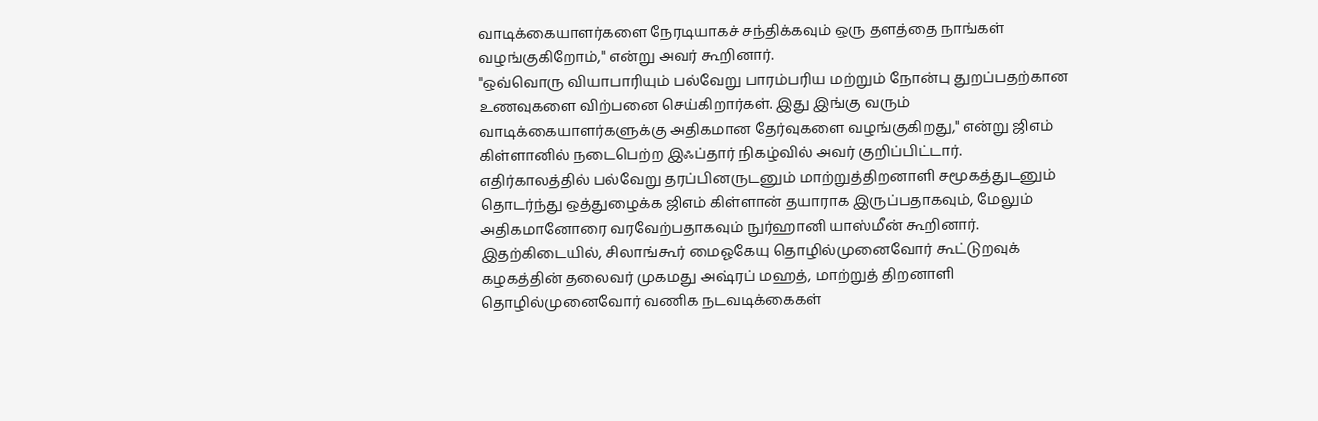வாடிக்கையாளர்களை நேரடியாகச் சந்திக்கவும் ஒரு தளத்தை நாங்கள் வழங்குகிறோம்," என்று அவர் கூறினார்.
"ஒவ்வொரு வியாபாரியும் பல்வேறு பாரம்பரிய மற்றும் நோன்பு துறப்பதற்கான உணவுகளை விற்பனை செய்கிறார்கள். இது இங்கு வரும் வாடிக்கையாளர்களுக்கு அதிகமான தேர்வுகளை வழங்குகிறது," என்று ஜிஎம் கிள்ளானில் நடைபெற்ற இஃப்தார் நிகழ்வில் அவர் குறிப்பிட்டார்.
எதிர்காலத்தில் பல்வேறு தரப்பினருடனும் மாற்றுத்திறனாளி சமூகத்துடனும் தொடர்ந்து ஒத்துழைக்க ஜிஎம் கிள்ளான் தயாராக இருப்பதாகவும், மேலும் அதிகமானோரை வரவேற்பதாகவும் நுர்ஹானி யாஸ்மீன் கூறினார்.
இதற்கிடையில், சிலாங்கூர் மைஓகேயு தொழில்முனைவோர் கூட்டுறவுக் கழகத்தின் தலைவர் முகமது அஷ்ரப் மஹத், மாற்றுத் திறனாளி தொழில்முனைவோர் வணிக நடவடிக்கைகள்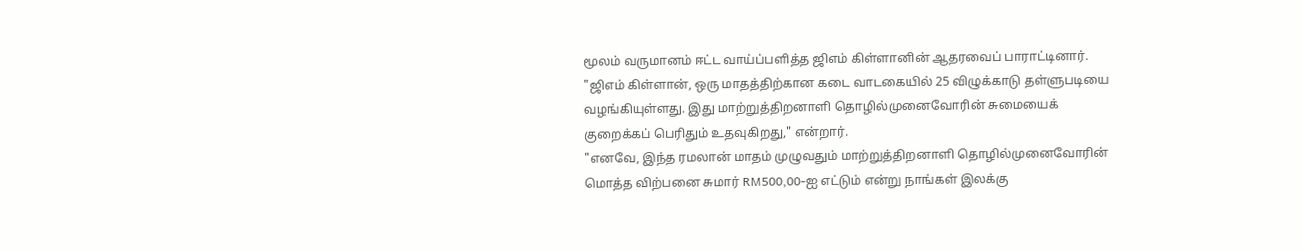மூலம் வருமானம் ஈட்ட வாய்ப்பளித்த ஜிஎம் கிள்ளானின் ஆதரவைப் பாராட்டினார்.
"ஜிஎம் கிள்ளான், ஒரு மாதத்திற்கான கடை வாடகையில் 25 விழுக்காடு தள்ளுபடியை வழங்கியுள்ளது. இது மாற்றுத்திறனாளி தொழில்முனைவோரின் சுமையைக் குறைக்கப் பெரிதும் உதவுகிறது," என்றார்.
"எனவே, இந்த ரமலான் மாதம் முழுவதும் மாற்றுத்திறனாளி தொழில்முனைவோரின் மொத்த விற்பனை சுமார் RM500,00-ஐ எட்டும் என்று நாங்கள் இலக்கு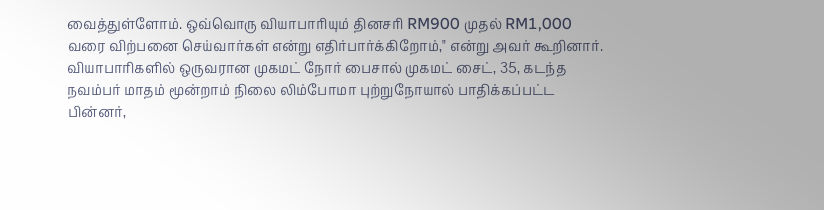வைத்துள்ளோம். ஒவ்வொரு வியாபாரியும் தினசரி RM900 முதல் RM1,000 வரை விற்பனை செய்வார்கள் என்று எதிர்பார்க்கிறோம்," என்று அவர் கூறினார்.
வியாபாரிகளில் ஒருவரான முகமட் நோர் பைசால் முகமட் சைட், 35, கடந்த நவம்பர் மாதம் மூன்றாம் நிலை லிம்போமா புற்றுநோயால் பாதிக்கப்பட்ட பின்னர்,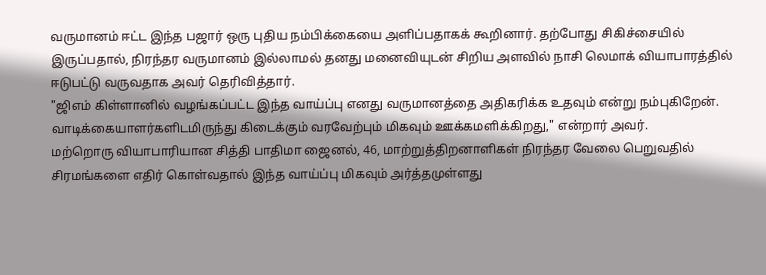வருமானம் ஈட்ட இந்த பஜார் ஒரு புதிய நம்பிக்கையை அளிப்பதாகக் கூறினார். தற்போது சிகிச்சையில் இருப்பதால், நிரந்தர வருமானம் இல்லாமல் தனது மனைவியுடன் சிறிய அளவில் நாசி லெமாக் வியாபாரத்தில் ஈடுபட்டு வருவதாக அவர் தெரிவித்தார்.
"ஜிஎம் கிள்ளானில் வழங்கப்பட்ட இந்த வாய்ப்பு எனது வருமானத்தை அதிகரிக்க உதவும் என்று நம்புகிறேன். வாடிக்கையாளர்களிடமிருந்து கிடைக்கும் வரவேற்பும் மிகவும் ஊக்கமளிக்கிறது," என்றார் அவர்.
மற்றொரு வியாபாரியான சித்தி பாதிமா ஜைனல், 46, மாற்றுத்திறனாளிகள் நிரந்தர வேலை பெறுவதில் சிரமங்களை எதிர் கொள்வதால் இந்த வாய்ப்பு மிகவும் அர்த்தமுள்ளது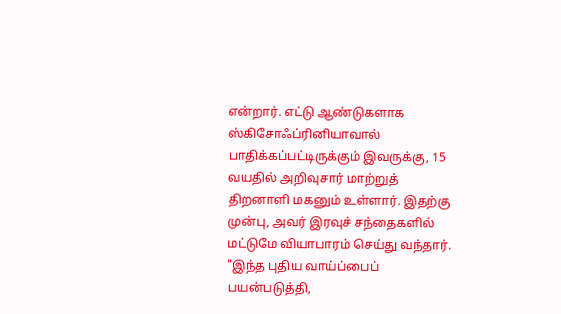என்றார். எட்டு ஆண்டுகளாக ஸ்கிசோஃப்ரினியாவால் பாதிக்கப்பட்டிருக்கும் இவருக்கு, 15 வயதில் அறிவுசார் மாற்றுத் திறனாளி மகனும் உள்ளார். இதற்கு முன்பு, அவர் இரவுச் சந்தைகளில் மட்டுமே வியாபாரம் செய்து வந்தார்.
"இந்த புதிய வாய்ப்பைப் பயன்படுத்தி,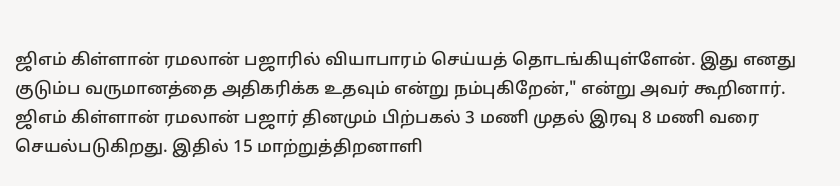ஜிஎம் கிள்ளான் ரமலான் பஜாரில் வியாபாரம் செய்யத் தொடங்கியுள்ளேன். இது எனது குடும்ப வருமானத்தை அதிகரிக்க உதவும் என்று நம்புகிறேன்," என்று அவர் கூறினார்.
ஜிஎம் கிள்ளான் ரமலான் பஜார் தினமும் பிற்பகல் 3 மணி முதல் இரவு 8 மணி வரை செயல்படுகிறது. இதில் 15 மாற்றுத்திறனாளி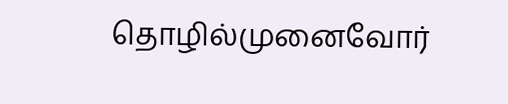தொழில்முனைவோர்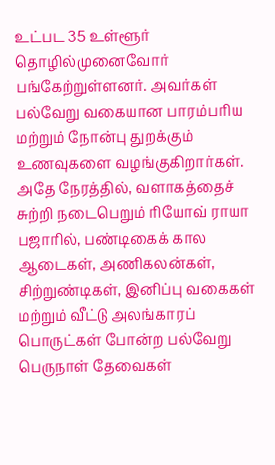உட்பட 35 உள்ளூர் தொழில்முனைவோர் பங்கேற்றுள்ளனர். அவர்கள் பல்வேறு வகையான பாரம்பரிய மற்றும் நோன்பு துறக்கும் உணவுகளை வழங்குகிறார்கள்.
அதே நேரத்தில், வளாகத்தைச் சுற்றி நடைபெறும் ரியோவ் ராயா பஜாரில், பண்டிகைக் கால ஆடைகள், அணிகலன்கள், சிற்றுண்டிகள், இனிப்பு வகைகள் மற்றும் வீட்டு அலங்காரப் பொருட்கள் போன்ற பல்வேறு பெருநாள் தேவைகள்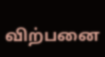விற்பனை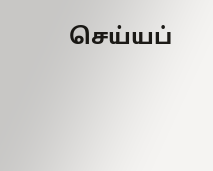செய்யப்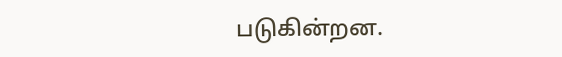படுகின்றன.